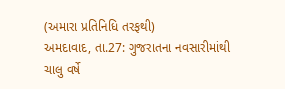(અમારા પ્રતિનિધિ તરફથી)
અમદાવાદ, તા.27: ગુજરાતના નવસારીમાંથી
ચાલુ વર્ષે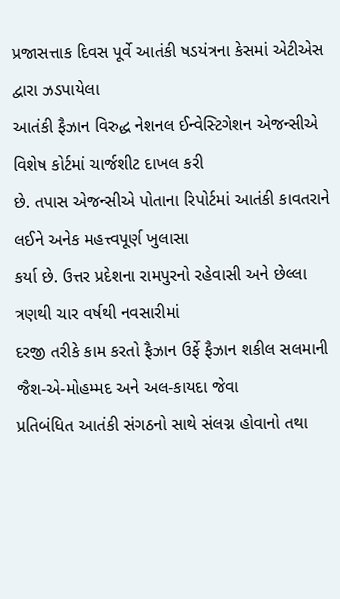પ્રજાસત્તાક દિવસ પૂર્વે આતંકી ષડયંત્રના કેસમાં એટીએસ દ્વારા ઝડપાયેલા
આતંકી ફૈઝાન વિરુદ્ધ નેશનલ ઈન્વેસ્ટિગેશન એજન્સીએ વિશેષ કોર્ટમાં ચાર્જશીટ દાખલ કરી
છે. તપાસ એજન્સીએ પોતાના રિપોર્ટમાં આતંકી કાવતરાને લઈને અનેક મહત્ત્વપૂર્ણ ખુલાસા
કર્યા છે. ઉત્તર પ્રદેશના રામપુરનો રહેવાસી અને છેલ્લા ત્રણથી ચાર વર્ષથી નવસારીમાં
દરજી તરીકે કામ કરતો ફૈઝાન ઉર્ફે ફૈઝાન શકીલ સલમાની જૈશ-એ-મોહમ્મદ અને અલ-કાયદા જેવા
પ્રતિબંધિત આતંકી સંગઠનો સાથે સંલગ્ન હોવાનો તથા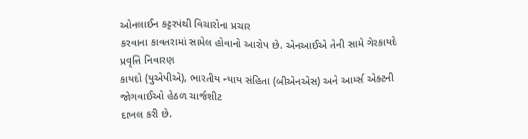ઓનલાઈન કટ્ટરપંથી વિચારોના પ્રચાર
કરવાના કાવતરામાં સામેલ હોવાનો આરોપ છે. એનઆઈએ તેની સામે ગેરકાયદે પ્રવૃત્તિ નિવારણ
કાયદો (યુએપીએ), ભારતીય ન્યાય સંહિતા (બીએનએસ) અને આર્મ્સ એક્ટની જોગવાઈઓ હેઠળ ચાર્જશીટ
દાખલ કરી છે.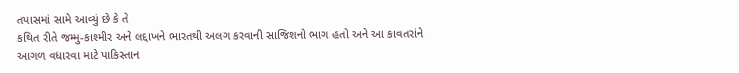તપાસમાં સામે આવ્યું છે કે તે
કથિત રીતે જમ્મુ-કાશ્મીર અને લદ્દાખને ભારતથી અલગ કરવાની સાજિશનો ભાગ હતો અને આ કાવતરાંને
આગળ વધારવા માટે પાકિસ્તાન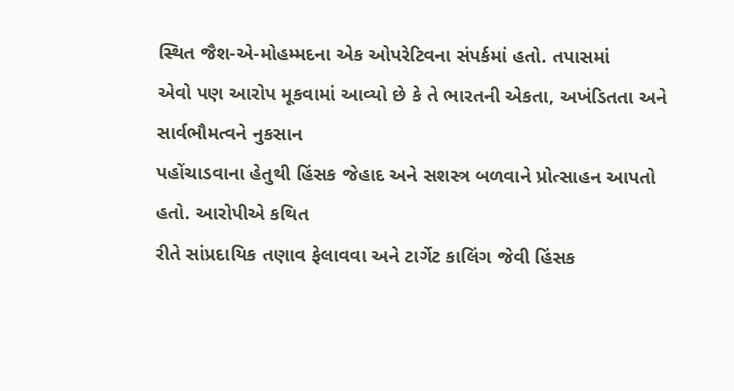સ્થિત જૈશ-એ-મોહમ્મદના એક ઓપરેટિવના સંપર્કમાં હતો. તપાસમાં
એવો પણ આરોપ મૂકવામાં આવ્યો છે કે તે ભારતની એકતા, અખંડિતતા અને સાર્વભૌમત્વને નુકસાન
પહોંચાડવાના હેતુથી હિંસક જેહાદ અને સશસ્ત્ર બળવાને પ્રોત્સાહન આપતો હતો. આરોપીએ કથિત
રીતે સાંપ્રદાયિક તણાવ ફેલાવવા અને ટાર્ગેટ કાલિંગ જેવી હિંસક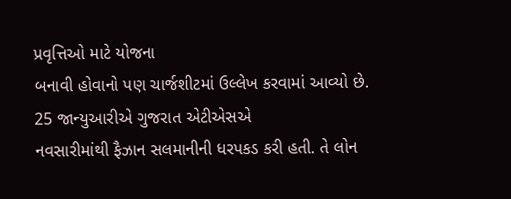પ્રવૃત્તિઓ માટે યોજના
બનાવી હોવાનો પણ ચાર્જશીટમાં ઉલ્લેખ કરવામાં આવ્યો છે. 25 જાન્યુઆરીએ ગુજરાત એટીએસએ
નવસારીમાંથી ફૈઝાન સલમાનીની ધરપકડ કરી હતી. તે લોન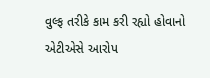વુલ્ફ તરીકે કામ કરી રહ્યો હોવાનો
એટીએસે આરોપ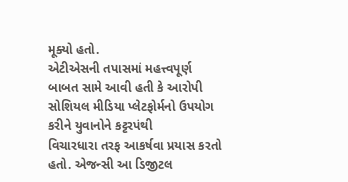મૂક્યો હતો.
એટીએસની તપાસમાં મહત્ત્વપૂર્ણ
બાબત સામે આવી હતી કે આરોપી સોશિયલ મીડિયા પ્લેટફોર્મનો ઉપયોગ કરીને યુવાનોને કટ્ટરપંથી
વિચારધારા તરફ આકર્ષવા પ્રયાસ કરતો હતો. એજન્સી આ ડિજીટલ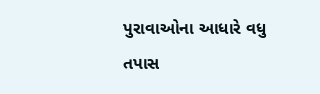પુરાવાઓના આધારે વધુ તપાસ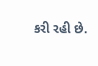કરી રહી છે.